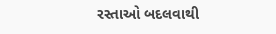રસ્તાઓ બદલવાથી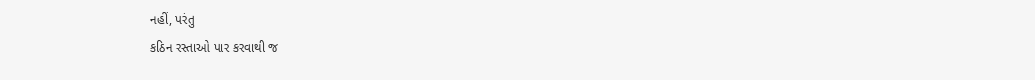નહીં, પરંતુ
કઠિન રસ્તાઓ પાર કરવાથી જ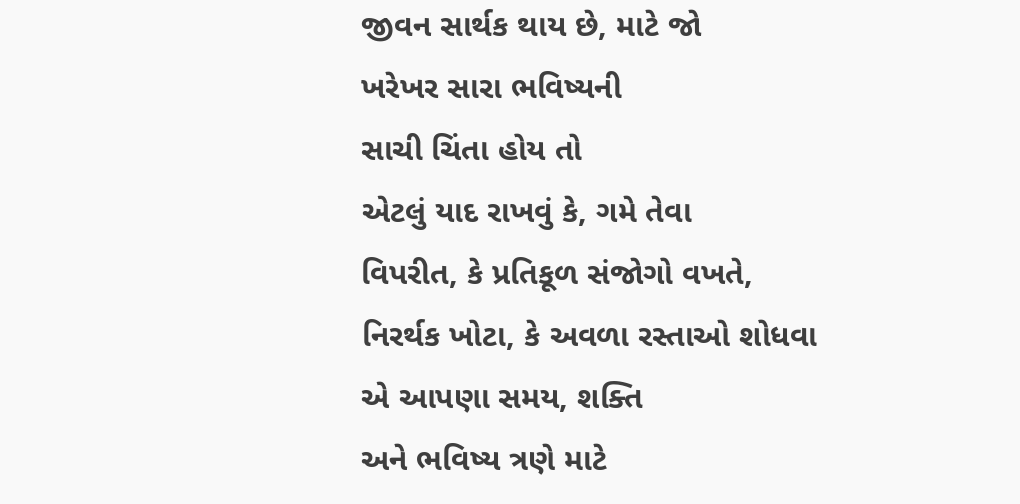જીવન સાર્થક થાય છે, માટે જો
ખરેખર સારા ભવિષ્યની
સાચી ચિંતા હોય તો
એટલું યાદ રાખવું કે, ગમે તેવા
વિપરીત, કે પ્રતિકૂળ સંજોગો વખતે,
નિરર્થક ખોટા, કે અવળા રસ્તાઓ શોધવા
એ આપણા સમય, શક્તિ
અને ભવિષ્ય ત્રણે માટે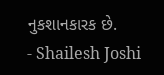નુકશાનકારક છે.
- Shailesh Joshi